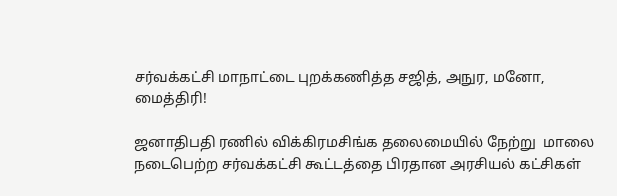சர்வக்கட்சி மாநாட்டை புறக்கணித்த சஜித், அநுர, மனோ, மைத்திரி!

ஜனாதிபதி ரணில் விக்கிரமசிங்க தலைமையில் நேற்று  மாலை நடைபெற்ற சர்வக்கட்சி கூட்டத்தை பிரதான அரசியல் கட்சிகள்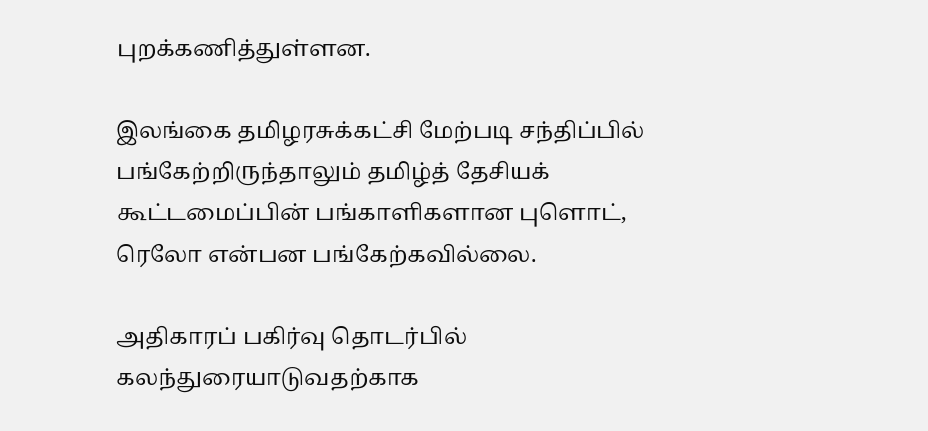புறக்கணித்துள்ளன.

இலங்கை தமிழரசுக்கட்சி மேற்படி சந்திப்பில் பங்கேற்றிருந்தாலும் தமிழ்த் தேசியக் கூட்டமைப்பின் பங்காளிகளான புளொட், ரெலோ என்பன பங்கேற்கவில்லை.

அதிகாரப் பகிர்வு தொடர்பில் கலந்துரையாடுவதற்காக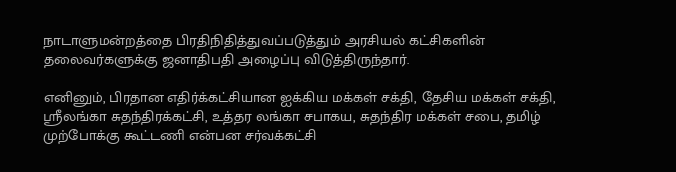நாடாளுமன்றத்தை பிரதிநிதித்துவப்படுத்தும் அரசியல் கட்சிகளின் தலைவர்களுக்கு ஜனாதிபதி அழைப்பு விடுத்திருந்தார்.

எனினும், பிரதான எதிர்க்கட்சியான ஐக்கிய மக்கள் சக்தி, தேசிய மக்கள் சக்தி, ஶ்ரீலங்கா சுதந்திரக்கட்சி, உத்தர லங்கா சபாகய, சுதந்திர மக்கள் சபை, தமிழ் முற்போக்கு கூட்டணி என்பன சர்வக்கட்சி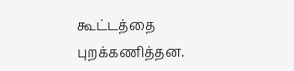கூட்டத்தை புறக்கணித்தன.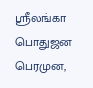ஶ்ரீலங்கா பொதுஜன பெரமுன,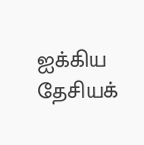ஐக்கிய தேசியக்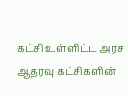கட்சி உள்ளிட்ட அரச ஆதரவு கட்சிகளின்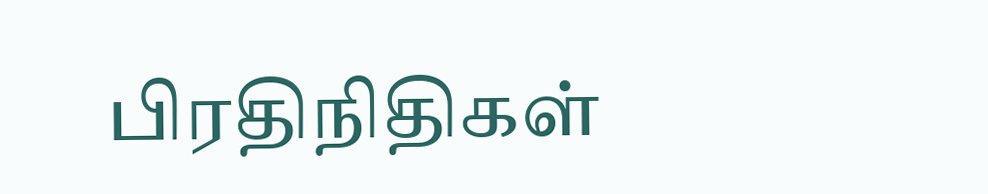பிரதிநிதிகள்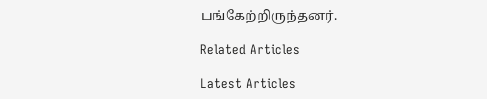பங்கேற்றிருந்தனர்.

Related Articles

Latest Articles